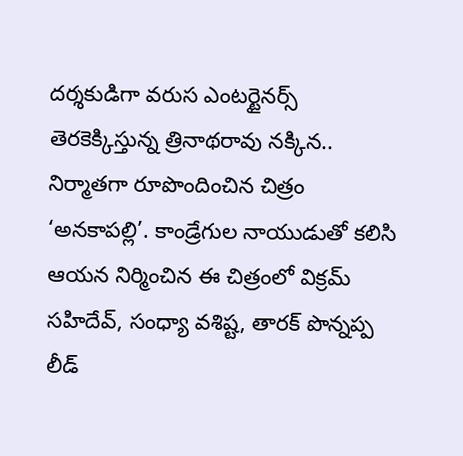దర్శకుడిగా వరుస ఎంటర్టైనర్స్ తెరకెక్కిస్తున్న త్రినాథరావు నక్కిన.. నిర్మాతగా రూపొందించిన చిత్రం ‘అనకాపల్లి’. కాండ్రేగుల నాయుడుతో కలిసి ఆయన నిర్మించిన ఈ చిత్రంలో విక్రమ్ సహిదేవ్, సంధ్యా వశిష్ట, తారక్ పొన్నప్ప లీడ్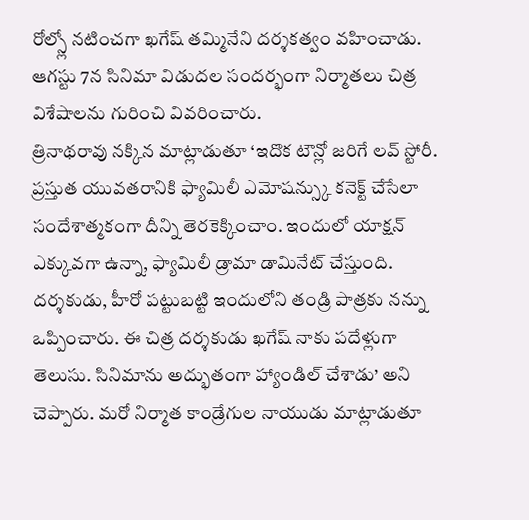రోల్స్లో నటించగా ఖగేష్ తమ్మినేని దర్శకత్వం వహించాడు. ఆగస్టు 7న సినిమా విడుదల సందర్భంగా నిర్మాతలు చిత్ర విశేషాలను గురించి వివరించారు.
త్రినాథరావు నక్కిన మాట్లాడుతూ ‘ఇదొక టౌన్లో జరిగే లవ్ స్టోరీ. ప్రస్తుత యువతరానికి ఫ్యామిలీ ఎమోషన్స్కు కనెక్ట్ చేసేలా సందేశాత్మకంగా దీన్ని తెరకెక్కించాం. ఇందులో యాక్షన్ ఎక్కువగా ఉన్నా, ఫ్యామిలీ డ్రామా డామినేట్ చేస్తుంది. దర్శకుడు, హీరో పట్టుబట్టి ఇందులోని తండ్రి పాత్రకు నన్ను ఒప్పించారు. ఈ చిత్ర దర్శకుడు ఖగేష్ నాకు పదేళ్లుగా తెలుసు. సినిమాను అద్భుతంగా హ్యాండిల్ చేశాడు’ అని చెప్పారు. మరో నిర్మాత కాండ్రేగుల నాయుడు మాట్లాడుతూ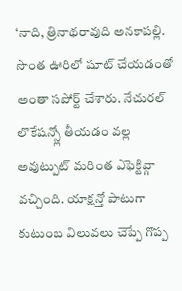‘నాది, త్రినాథరావుది అనకాపల్లి. సొంత ఊరిలో షూట్ చేయడంతో అంతా సపోర్ట్ చేశారు. నేచురల్ లొకేషన్స్లో తీయడం వల్ల అవుట్పుట్ మరింత ఎఫెక్టివ్గా వచ్చింది. యాక్షన్తో పాటుగా కుటుంబ విలువలు చెప్పే గొప్ప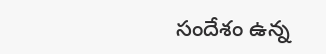సందేశం ఉన్న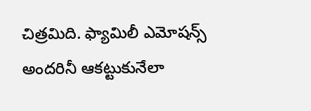చిత్రమిది. ఫ్యామిలీ ఎమోషన్స్ అందరినీ ఆకట్టుకునేలా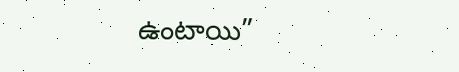ఉంటాయి”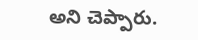అని చెప్పారు.